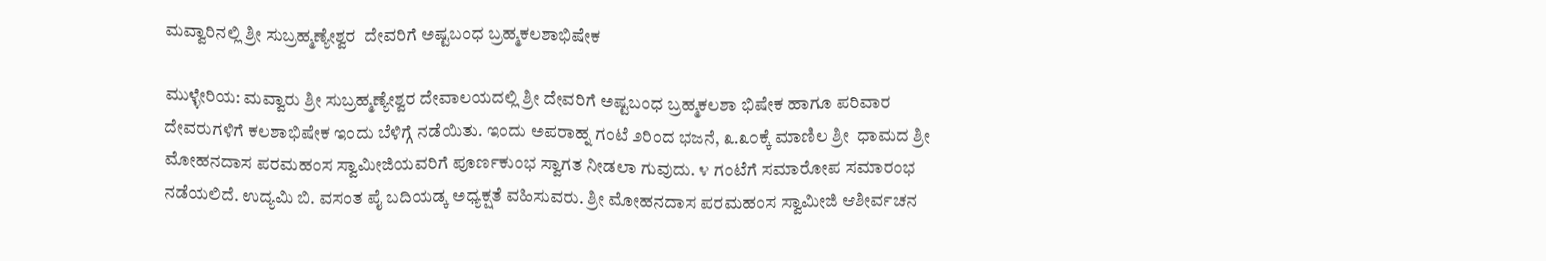ಮವ್ವಾರಿನಲ್ಲಿ ಶ್ರೀ ಸುಬ್ರಹ್ಮಣ್ಯೇಶ್ವರ  ದೇವರಿಗೆ ಅಷ್ಟಬಂಧ ಬ್ರಹ್ಮಕಲಶಾಭಿಷೇಕ

ಮುಳ್ಳೇರಿಯ: ಮವ್ವಾರು ಶ್ರೀ ಸುಬ್ರಹ್ಮಣ್ಯೇಶ್ವರ ದೇವಾಲಯದಲ್ಲಿ ಶ್ರೀ ದೇವರಿಗೆ ಅಷ್ಟಬಂಧ ಬ್ರಹ್ಮಕಲಶಾ ಭಿಷೇಕ ಹಾಗೂ ಪರಿವಾರ ದೇವರುಗಳಿಗೆ ಕಲಶಾಭಿಷೇಕ ಇಂದು ಬೆಳಿಗ್ಗೆ ನಡೆಯಿತು. ಇಂದು ಅಪರಾಹ್ನ ಗಂಟೆ ೨ರಿಂದ ಭಜನೆ, ೩.೩೦ಕ್ಕೆ ಮಾಣಿಲ ಶ್ರೀ  ಧಾಮದ ಶ್ರೀ ಮೋಹನದಾಸ ಪರಮಹಂಸ ಸ್ವಾಮೀಜಿಯವರಿಗೆ ಪೂರ್ಣಕುಂಭ ಸ್ವಾಗತ ನೀಡಲಾ ಗುವುದು. ೪ ಗಂಟೆಗೆ ಸಮಾರೋಪ ಸಮಾರಂಭ ನಡೆಯಲಿದೆ. ಉದ್ಯಮಿ ಬಿ. ವಸಂತ ಪೈ ಬದಿಯಡ್ಕ ಅಧ್ಯಕ್ಷತೆ ವಹಿಸುವರು. ಶ್ರೀ ಮೋಹನದಾಸ ಪರಮಹಂಸ ಸ್ವಾಮೀಜಿ ಆಶೀರ್ವಚನ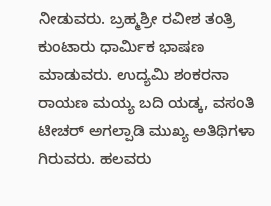ನೀಡುವರು. ಬ್ರಹ್ಮಶ್ರೀ ರವೀಶ ತಂತ್ರಿ ಕುಂಟಾರು ಧಾರ್ಮಿಕ ಭಾಷಣ ಮಾಡುವರು. ಉದ್ಯಮಿ ಶಂಕರನಾ ರಾಯಣ ಮಯ್ಯ ಬದಿ ಯಡ್ಕ, ವಸಂತಿ ಟೀಚರ್ ಅಗಲ್ಪಾಡಿ ಮುಖ್ಯ ಅತಿಥಿಗಳಾ ಗಿರುವರು. ಹಲವರು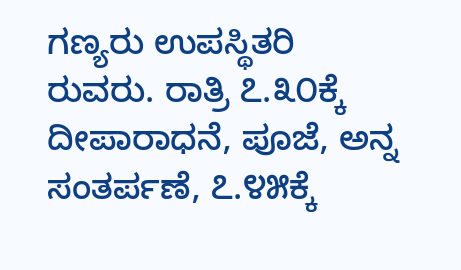ಗಣ್ಯರು ಉಪಸ್ಥಿತರಿ ರುವರು. ರಾತ್ರಿ ೭.೩೦ಕ್ಕೆ ದೀಪಾರಾಧನೆ, ಪೂಜೆ, ಅನ್ನ ಸಂತರ್ಪಣೆ, ೭.೪೫ಕ್ಕೆ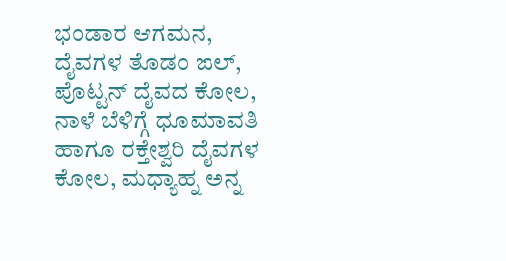ಭಂಡಾರ ಆಗಮನ, ದೈವಗಳ ತೊಡಂ ಙಲ್, ಪೊಟ್ಟನ್ ದೈವದ ಕೋಲ, ನಾಳೆ ಬೆಳಿಗ್ಗೆ ಧೂಮಾವತಿ ಹಾಗೂ ರಕ್ತೇಶ್ವರಿ ದೈವಗಳ ಕೋಲ, ಮಧ್ಯಾಹ್ನ ಅನ್ನ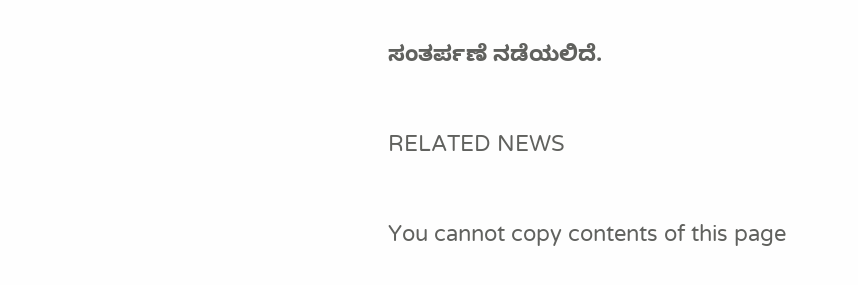ಸಂತರ್ಪಣೆ ನಡೆಯಲಿದೆ.

RELATED NEWS

You cannot copy contents of this page